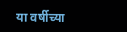या वर्षीच्या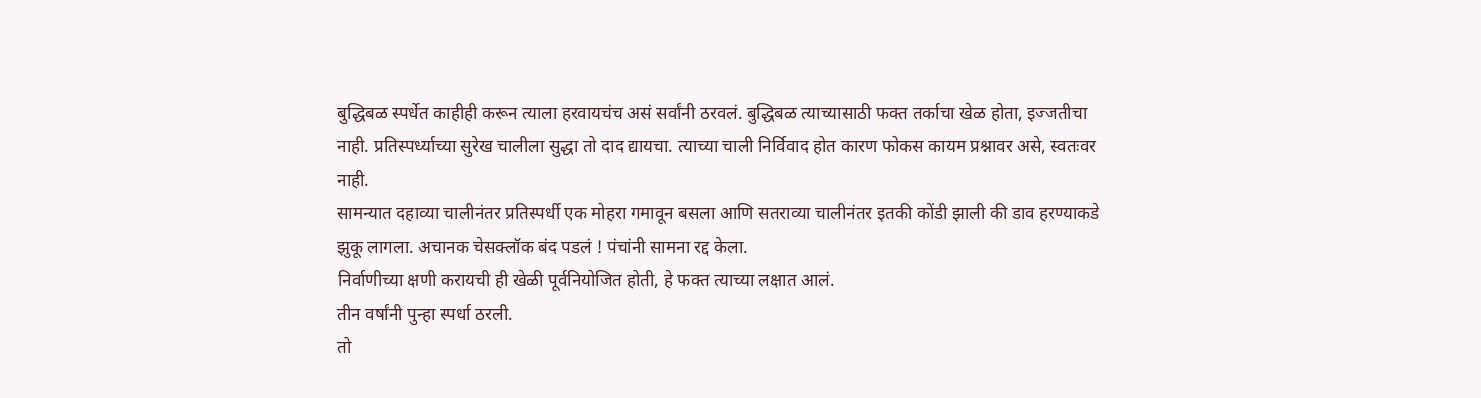बुद्धिबळ स्पर्धेत काहीही करून त्याला हरवायचंच असं सर्वांनी ठरवलं. बुद्धिबळ त्याच्यासाठी फक्त तर्काचा खेळ होता, इज्जतीचा नाही. प्रतिस्पर्ध्याच्या सुरेख चालीला सुद्धा तो दाद द्यायचा. त्याच्या चाली निर्विवाद होत कारण फोकस कायम प्रश्नावर असे, स्वतःवर नाही.
सामन्यात दहाव्या चालीनंतर प्रतिस्पर्धी एक मोहरा गमावून बसला आणि सतराव्या चालीनंतर इतकी कोंडी झाली की डाव हरण्याकडे झुकू लागला. अचानक चेसक्लॉक बंद पडलं ! पंचांनी सामना रद्द केला.
निर्वाणीच्या क्षणी करायची ही खेळी पूर्वनियोजित होती, हे फक्त त्याच्या लक्षात आलं.
तीन वर्षांनी पुन्हा स्पर्धा ठरली.
तो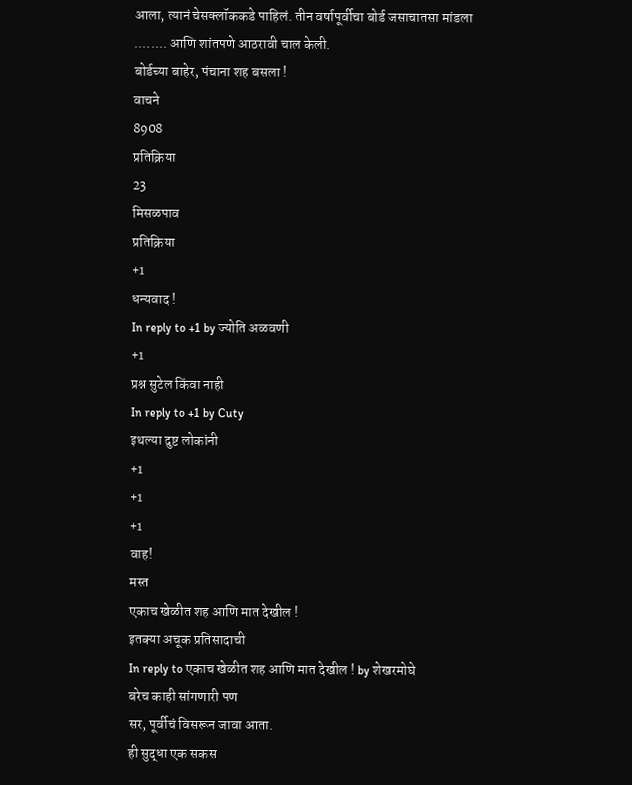आला, त्यानं चेसक्लॉककडे पाहिलं. तीन वर्षापूर्वीचा बोर्ड जसाचातसा मांडला ........ आणि शांतपणे आठरावी चाल केली.
बोर्डच्या बाहेर, पंचाना शह बसला !
वाचने
8908
प्रतिक्रिया
23
मिसळपाव
प्रतिक्रिया
+1
धन्यवाद !
In reply to +1 by ज्योति अळवणी
+1
प्रश्न सुटेल किंवा नाही
In reply to +1 by Cuty
इथल्या दुष्ट लोकांनी
+1
+1
+1
वाह!
मस्त
एकाच खेळीत शह आणि मात देखील !
इतक्या अचूक प्रतिसादाची
In reply to एकाच खेळीत शह आणि मात देखील ! by शेखरमोघे
बरेच काही सांगणारी पण
सर, पूर्वीचं विसरून जावा आता.
ही सुद्धा एक सकस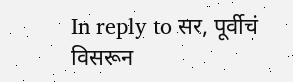In reply to सर, पूर्वीचं विसरून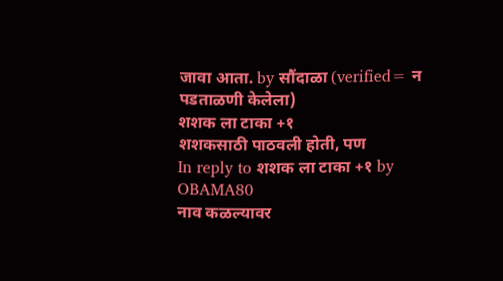जावा आता. by सौंदाळा (verified= न पडताळणी केलेला)
शशक ला टाका +१
शशकसाठी पाठवली होती, पण
In reply to शशक ला टाका +१ by OBAMA80
नाव कळल्यावर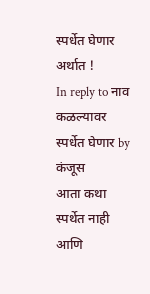स्पर्धेत घेणार
अर्थात !
In reply to नाव कळल्यावर स्पर्धेत घेणार by कंजूस
आता कथा स्पर्थेत नाही आणि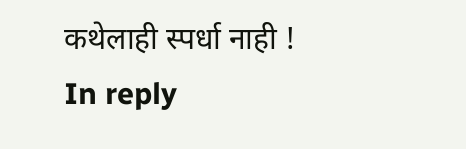कथेलाही स्पर्धा नाही !
In reply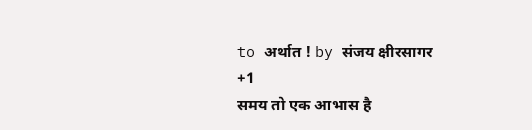to अर्थात ! by संजय क्षीरसागर
+1
समय तो एक आभास है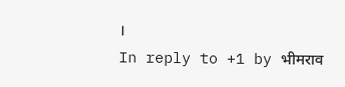।
In reply to +1 by भीमराव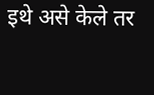इथे असे केले तर